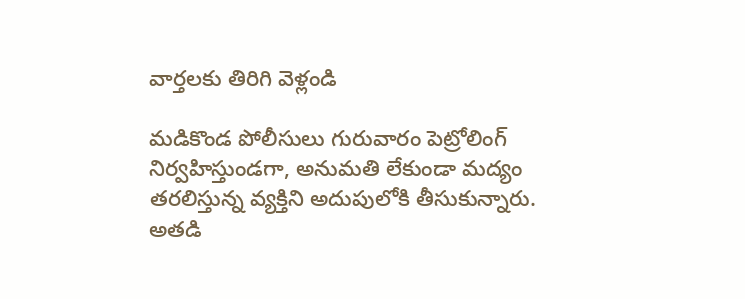వార్తలకు తిరిగి వెళ్లండి

మడికొండ పోలీసులు గురువారం పెట్రోలింగ్ నిర్వహిస్తుండగా, అనుమతి లేకుండా మద్యం తరలిస్తున్న వ్యక్తిని అదుపులోకి తీసుకున్నారు. అతడి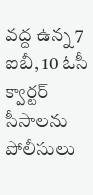వద్ద ఉన్న 7 ఐబీ, 10 ఓసీ క్వార్టర్ సీసాలను పోలీసులు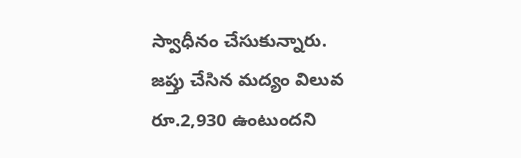స్వాధీనం చేసుకున్నారు.
జప్తు చేసిన మద్యం విలువ రూ.2,930 ఉంటుందని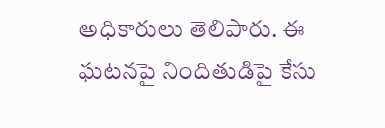అధికారులు తెలిపారు. ఈ ఘటనపై నిందితుడిపై కేసు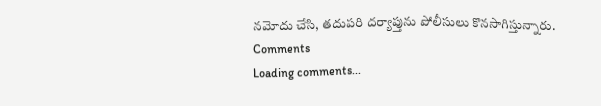నమోదు చేసి, తదుపరి దర్యాప్తును పోలీసులు కొనసాగిస్తున్నారు.
Comments
Loading comments...